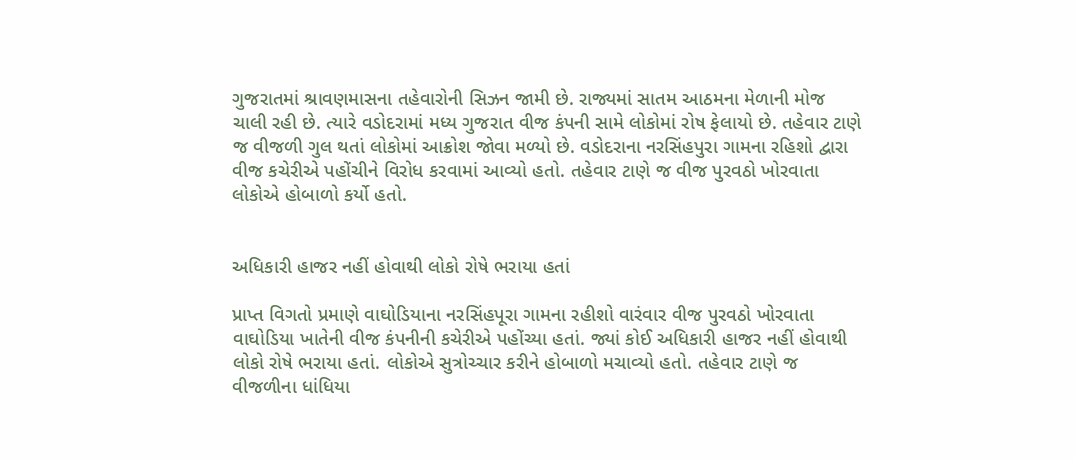ગુજરાતમાં શ્રાવણમાસના તહેવારોની સિઝન જામી છે. રાજ્યમાં સાતમ આઠમના મેળાની મોજ ચાલી રહી છે. ત્યારે વડોદરામાં મધ્ય ગુજરાત વીજ કંપની સામે લોકોમાં રોષ ફેલાયો છે. તહેવાર ટાણે જ વીજળી ગુલ થતાં લોકોમાં આક્રોશ જોવા મળ્યો છે. વડોદરાના નરસિંહપુરા ગામના રહિશો દ્વારા વીજ કચેરીએ પહોંચીને વિરોધ કરવામાં આવ્યો હતો. તહેવાર ટાણે જ વીજ પુરવઠો ખોરવાતા લોકોએ હોબાળો કર્યો હતો.


અધિકારી હાજર નહીં હોવાથી લોકો રોષે ભરાયા હતાં

પ્રાપ્ત વિગતો પ્રમાણે વાઘોડિયાના નરસિંહપૂરા ગામના રહીશો વારંવાર વીજ પુરવઠો ખોરવાતા વાઘોડિયા ખાતેની વીજ કંપનીની કચેરીએ પહોંચ્યા હતાં. જ્યાં કોઈ અધિકારી હાજર નહીં હોવાથી લોકો રોષે ભરાયા હતાં. લોકોએ સુત્રોચ્ચાર કરીને હોબાળો મચાવ્યો હતો. તહેવાર ટાણે જ વીજળીના ધાંધિયા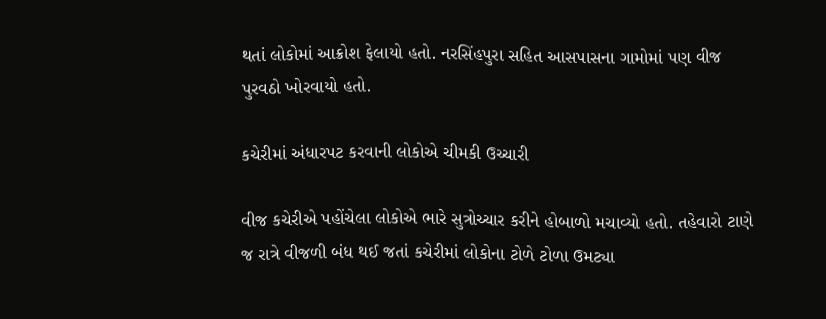થતાં લોકોમાં આક્રોશ ફેલાયો હતો. નરસિંહપુરા સહિત આસપાસના ગામોમાં પણ વીજ પુરવઠો ખોરવાયો હતો.

કચેરીમાં અંધારપટ કરવાની લોકોએ ચીમકી ઉચ્ચારી

વીજ કચેરીએ પહોંચેલા લોકોએ ભારે સુત્રોચ્ચાર કરીને હોબાળો મચાવ્યો હતો. તહેવારો ટાણે જ રાત્રે વીજળી બંધ થઈ જતાં કચેરીમાં લોકોના ટોળે ટોળા ઉમટ્યા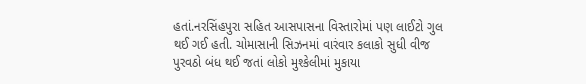હતાં.નરસિંહપુરા સહિત આસપાસના વિસ્તારોમાં પણ લાઈટો ગુલ થઈ ગઈ હતી. ચોમાસાની સિઝનમાં વારંવાર કલાકો સુધી વીજ પુરવઠો બંધ થઈ જતાં લોકો મુશ્કેલીમાં મુકાયા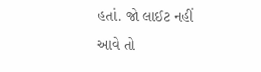હતાં. જો લાઈટ નહીં આવે તો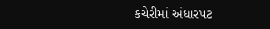કચેરીમાં અંધારપટ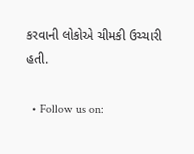કરવાની લોકોએ ચીમકી ઉચ્ચારી હતી.

  • Follow us on: